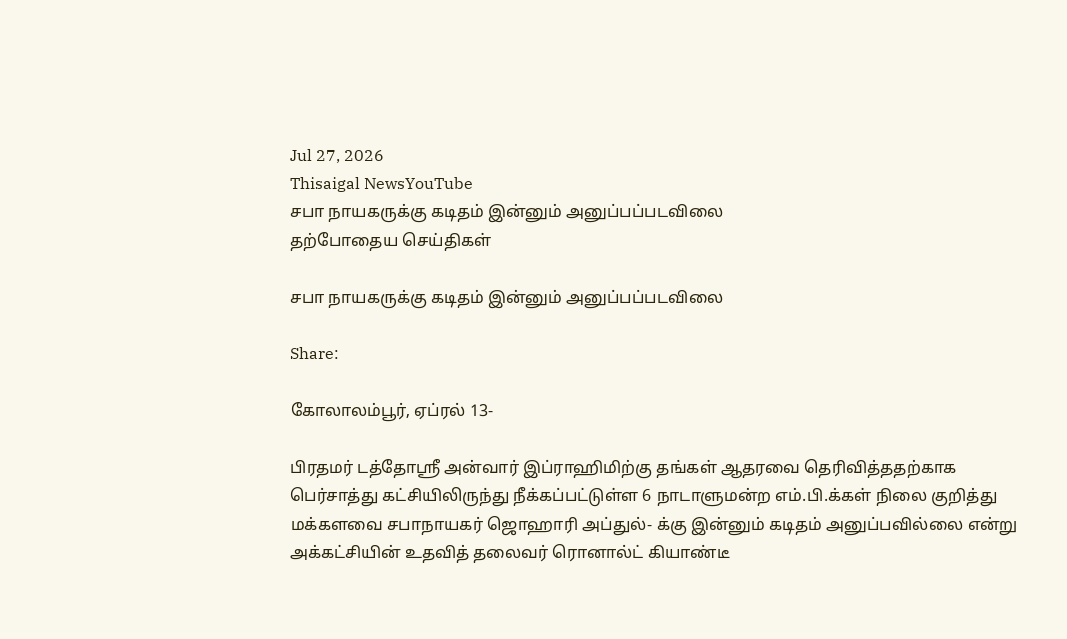Jul 27, 2026
Thisaigal NewsYouTube
சபா நாயகருக்கு கடிதம் இன்னும் அனுப்பப்படவிலை
தற்போதைய செய்திகள்

சபா நாயகருக்கு கடிதம் இன்னும் அனுப்பப்படவிலை

Share:

கோலாலம்பூர், ஏப்ரல் 13-

பிரதமர் டத்தோஸ்ரீ அன்வார் இப்ராஹிமிற்கு தங்கள் ஆதரவை தெரிவித்ததற்காக பெர்சாத்து கட்சியிலிருந்து நீக்கப்பட்டுள்ள 6 நாடாளுமன்ற எம்.பி.க்கள் நிலை குறித்து மக்களவை சபாநாயகர் ஜொஹாரி அப்துல்- க்கு இன்னும் கடிதம் அனுப்பவில்லை என்று அக்கட்சியின் உதவித் தலைவர் ரொனால்ட் கியாண்டீ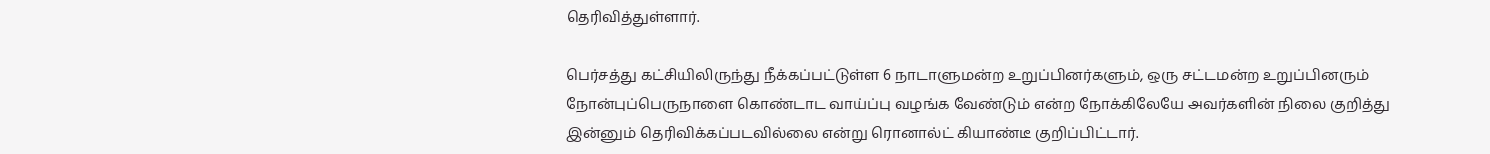தெரிவித்துள்ளார்.

பெர்சத்து கட்சியிலிருந்து நீக்கப்பட்டுள்ள 6 நாடாளுமன்ற உறுப்பினர்களும், ஒரு சட்டமன்ற உறுப்பினரும் நோன்புப்பெருநாளை கொண்டாட வாய்ப்பு வழங்க வேண்டும் என்ற நோக்கிலேயே அவர்களின் நிலை குறித்து இன்னும் தெரிவிக்கப்படவில்லை என்று ரொனால்ட் கியாண்டீ குறிப்பிட்டார்.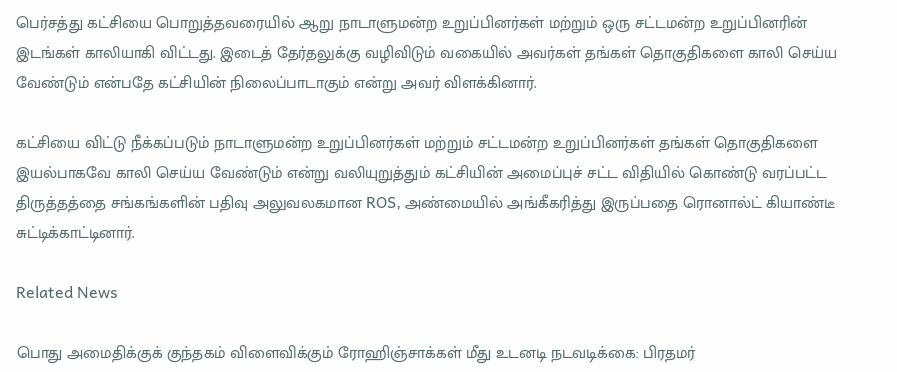பெர்சத்து கட்சியை பொறுத்தவரையில் ஆறு நாடாளுமன்ற உறுப்பினர்கள் மற்றும் ஒரு சட்டமன்ற உறுப்பினரின் இடங்கள் காலியாகி விட்டது. இடைத் தேர்தலுக்கு வழிவிடும் வகையில் அவர்கள் தங்கள் தொகுதிகளை காலி செய்ய வேண்டும் என்பதே கட்சியின் நிலைப்பாடாகும் என்று அவர் விளக்கினார்.

கட்சியை விட்டு நீக்கப்படும் நாடாளுமன்ற உறுப்பினர்கள் மற்றும் சட்டமன்ற உறுப்பினர்கள் தங்கள் தொகுதிகளை இயல்பாகவே காலி செய்ய வேண்டும் என்று வலியுறுத்தும் கட்சியின் அமைப்புச் சட்ட விதியில் கொண்டு வரப்பட்ட திருத்தத்தை சங்கங்களின் பதிவு அலுவலகமான ROS, அண்மையில் அங்கீகரித்து இருப்பதை ரொனால்ட் கியாண்டீ சுட்டிக்காட்டினார்.

Related News

பொது அமைதிக்குக் குந்தகம் விளைவிக்கும் ரோஹிஞ்சாக்கள் மீது உடனடி நடவடிக்கை: பிரதமர்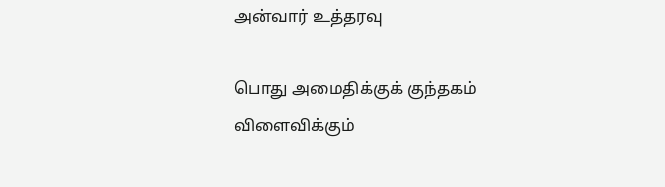அன்வார் உத்தரவு

பொது அமைதிக்குக் குந்தகம் விளைவிக்கும்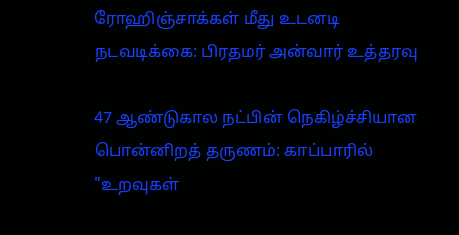ரோஹிஞ்சாக்கள் மீது உடனடி நடவடிக்கை: பிரதமர் அன்வார் உத்தரவு

47 ஆண்டுகால நட்பின் நெகிழ்ச்சியான பொன்னிறத் தருணம்: காப்பாரில் "உறவுகள்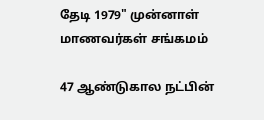தேடி 1979" முன்னாள் மாணவர்கள் சங்கமம்

47 ஆண்டுகால நட்பின்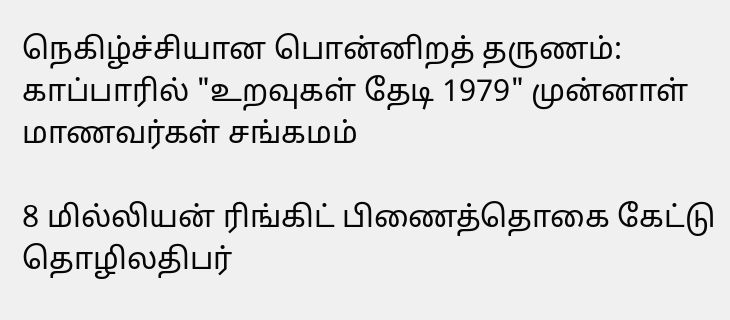நெகிழ்ச்சியான பொன்னிறத் தருணம்: காப்பாரில் "உறவுகள் தேடி 1979" முன்னாள் மாணவர்கள் சங்கமம்

8 மில்லியன் ரிங்கிட் பிணைத்தொகை கேட்டு தொழிலதிபர்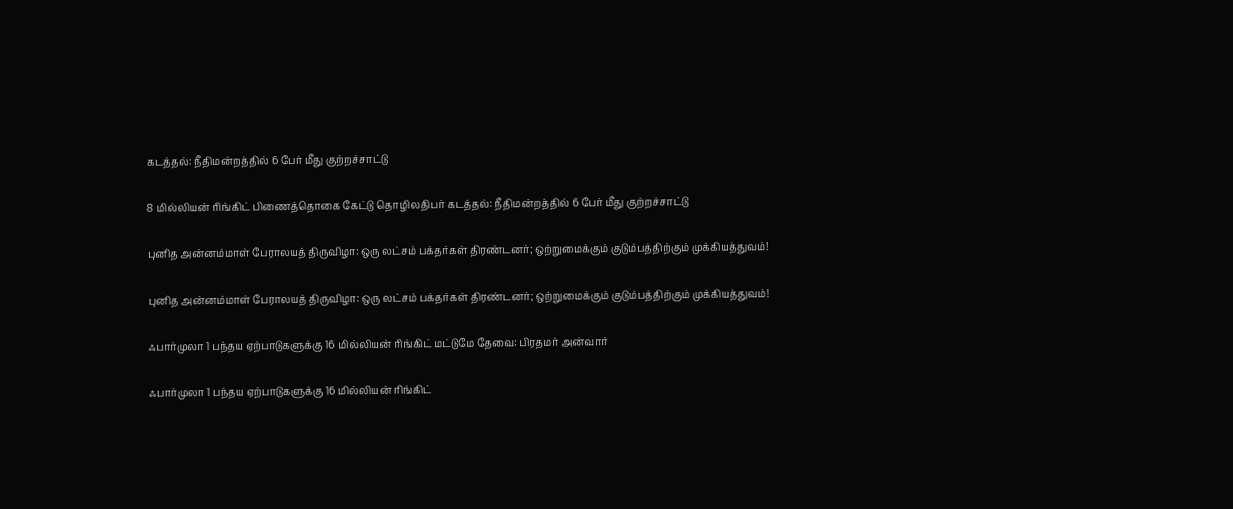கடத்தல்: நீதிமன்றத்தில் 6 பேர் மீது குற்றச்சாட்டு

8 மில்லியன் ரிங்கிட் பிணைத்தொகை கேட்டு தொழிலதிபர் கடத்தல்: நீதிமன்றத்தில் 6 பேர் மீது குற்றச்சாட்டு

புனித அன்னம்மாள் பேராலயத் திருவிழா: ஒரு லட்சம் பக்தர்கள் திரண்டனர்; ஒற்றுமைக்கும் குடும்பத்திற்கும் முக்கியத்துவம்!

புனித அன்னம்மாள் பேராலயத் திருவிழா: ஒரு லட்சம் பக்தர்கள் திரண்டனர்; ஒற்றுமைக்கும் குடும்பத்திற்கும் முக்கியத்துவம்!

ஃபார்முலா 1 பந்தய ஏற்பாடுகளுக்கு 16 மில்லியன் ரிங்கிட் மட்டுமே தேவை: பிரதமர் அன்வார்

ஃபார்முலா 1 பந்தய ஏற்பாடுகளுக்கு 16 மில்லியன் ரிங்கிட்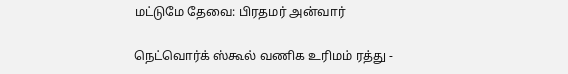மட்டுமே தேவை: பிரதமர் அன்வார்

நெட்வொர்க் ஸ்கூல் வணிக உரிமம் ரத்து -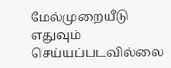மேல்முறையீடு எதுவும் செய்யப்படவில்லை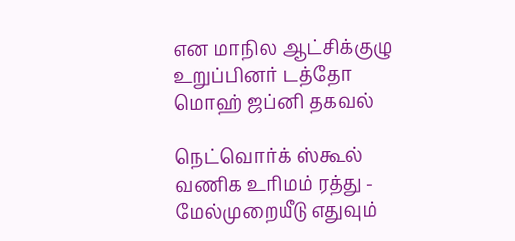என மாநில ஆட்சிக்குழு உறுப்பினர் டத்தோ மொஹ் ஜப்னி தகவல்

நெட்வொர்க் ஸ்கூல் வணிக உரிமம் ரத்து - மேல்முறையீடு எதுவும்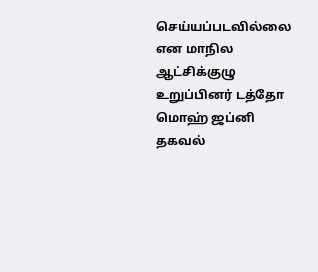செய்யப்படவில்லை என மாநில ஆட்சிக்குழு உறுப்பினர் டத்தோ மொஹ் ஜப்னி தகவல்